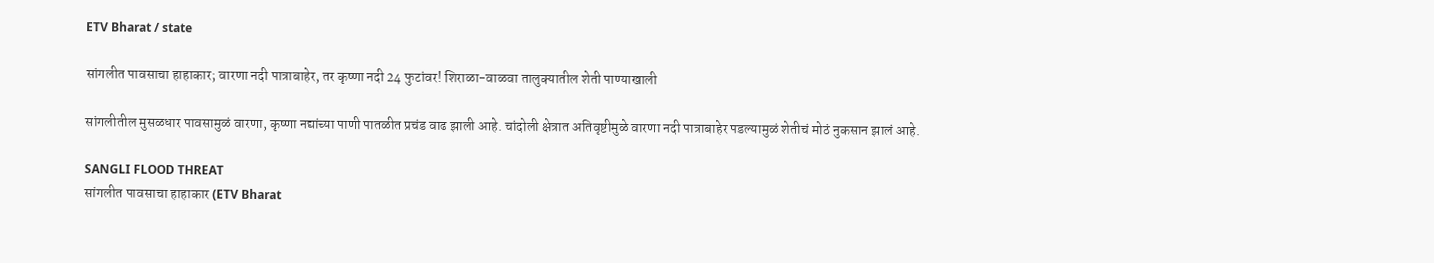ETV Bharat / state

सांगलीत पावसाचा हाहाकार; वारणा नदी पात्राबाहेर, तर कृष्णा नदी 24 फुटांवर! शिराळा-वाळवा तालुक्यातील शेती पाण्याखाली

सांगलीतील मुसळधार पावसामुळं वारणा, कृष्णा नद्यांच्या पाणी पातळीत प्रचंड वाढ झाली आहे. चांदोली क्षेत्रात अतिवृष्टीमुळे वारणा नदी पात्राबाहेर पडल्यामुळं शेतीचं मोठं नुकसान झालं आहे.

SANGLI FLOOD THREAT
सांगलीत पावसाचा हाहाकार (ETV Bharat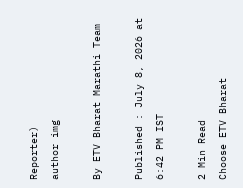Reporter)
author img

By ETV Bharat Marathi Team

Published : July 8, 2026 at 6:42 PM IST

2 Min Read
Choose ETV Bharat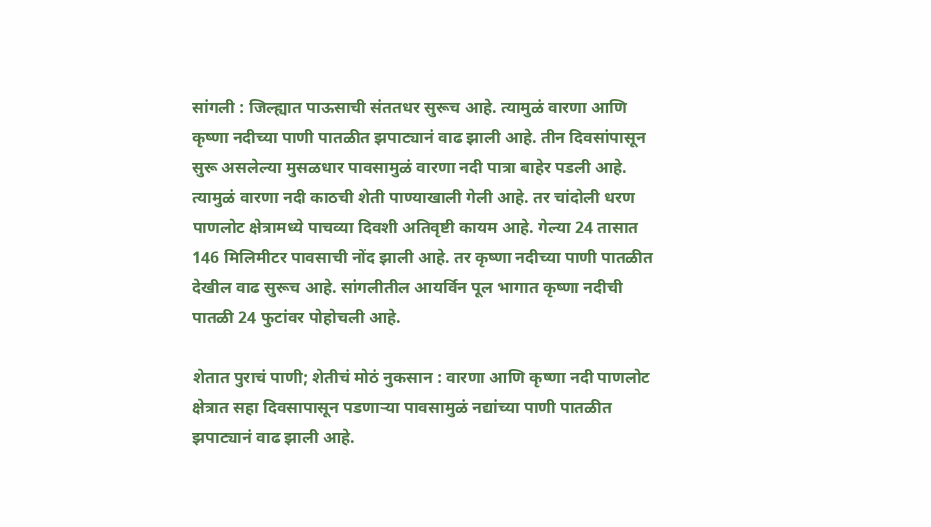सांगली : जिल्ह्यात पाऊसाची संततधर सुरूच आहे. त्यामुळं वारणा आणि कृष्णा नदीच्या पाणी पातळीत झपाट्यानं वाढ झाली आहे. तीन दिवसांपासून सुरू असलेल्या मुसळधार पावसामुळं वारणा नदी पात्रा बाहेर पडली आहे. त्यामुळं वारणा नदी काठची शेती पाण्याखाली गेली आहे. तर चांदोली धरण पाणलोट क्षेत्रामध्ये पाचव्या दिवशी अतिवृष्टी कायम आहे. गेल्या 24 तासात 146 मिलिमीटर पावसाची नोंद झाली आहे. तर कृष्णा नदीच्या पाणी पातळीत देखील वाढ सुरूच आहे. सांगलीतील आयर्विन पूल भागात कृष्णा नदीची पातळी 24 फुटांवर पोहोचली आहे.

शेतात पुराचं पाणी; शेतीचं मोठं नुकसान : वारणा आणि कृष्णा नदी पाणलोट क्षेत्रात सहा दिवसापासून पडणाऱ्या पावसामुळं नद्यांच्या पाणी पातळीत झपाट्यानं वाढ झाली आहे.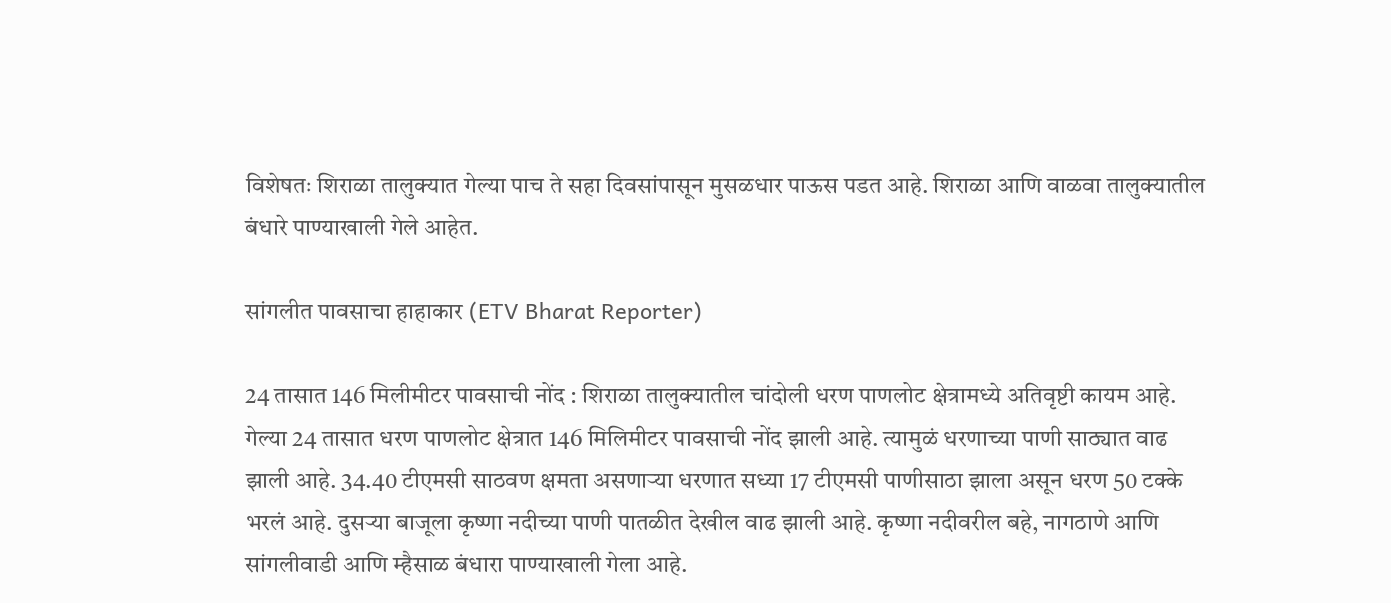विशेषतः शिराळा तालुक्यात गेल्या पाच ते सहा दिवसांपासून मुसळधार पाऊस पडत आहे. शिराळा आणि वाळवा तालुक्यातील बंधारे पाण्याखाली गेले आहेत.

सांगलीत पावसाचा हाहाकार (ETV Bharat Reporter)

24 तासात 146 मिलीमीटर पावसाची नोंद : शिराळा तालुक्यातील चांदोली धरण पाणलोट क्षेत्रामध्ये अतिवृष्टी कायम आहे. गेल्या 24 तासात धरण पाणलोट क्षेत्रात 146 मिलिमीटर पावसाची नोंद झाली आहे. त्यामुळं धरणाच्या पाणी साठ्यात वाढ झाली आहे. 34.40 टीएमसी साठवण क्षमता असणाऱ्या धरणात सध्या 17 टीएमसी पाणीसाठा झाला असून धरण 50 टक्के भरलं आहे. दुसऱ्या बाजूला कृष्णा नदीच्या पाणी पातळीत देखील वाढ झाली आहे. कृष्णा नदीवरील बहे, नागठाणे आणि सांगलीवाडी आणि म्हैसाळ बंधारा पाण्याखाली गेला आहे.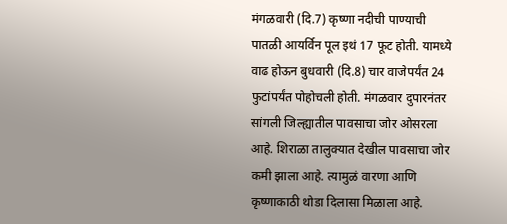मंगळवारी (दि.7) कृष्णा नदीची पाण्याची पातळी आयर्विन पूल इथं 17 फूट होती. यामध्ये वाढ होऊन बुधवारी (दि.8) चार वाजेपर्यंत 24 फुटांपर्यंत पोहोचली होती. मंगळवार दुपारनंतर सांगली जिल्ह्यातील पावसाचा जोर ओसरला आहे. शिराळा तालुक्यात देखील पावसाचा जोर कमी झाला आहे. त्यामुळं वारणा आणि कृष्णाकाठी थोडा दिलासा मिळाला आहे.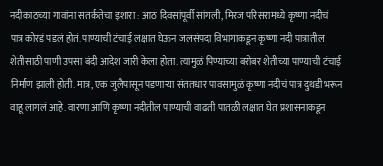नदीकाठच्या गावांना सतर्कतेचा इशारा : आठ दिवसांपूर्वी सांगली, मिरज परिसरामध्ये कृष्णा नदीचं पात्र कोरडं पडलं होतं. पाण्याची टंचाई लक्षात घेऊन जलसंपदा विभागाकडून कृष्णा नदी पात्रातील शेतीसाठी पाणी उपसा बंदी आदेश जारी केला होता. त्यामुळं पिण्याच्या बरोबर शेतीच्या पाण्याची टंचाई निर्माण झाली होती. मात्र, एक जुलैपासून पडणाऱ्या संततधार पावसामुळं कृष्णा नदीचं पात्र दुथडी भरून वाहू लागलं आहे. वारणा आणि कृष्णा नदीतील पाण्याची वाढती पातळी लक्षात घेत प्रशासनाकडून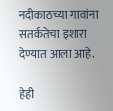नदीकाठच्या गावांना सतर्कतेचा इशारा देण्यात आला आहे.

हेही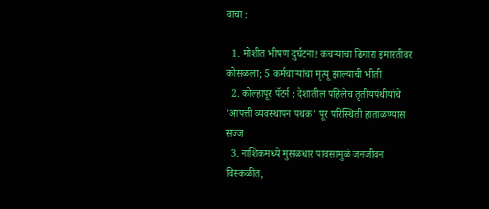वाचा :

  1. मोशीत भीषण दुर्घटना! कचऱ्याचा ढिगारा इमारतीवर कोसळला; 5 कर्मचाऱ्यांचा मृत्यू झाल्याची भीती
  2. कोल्हापूर पॅटर्न : देशातील पहिलेच तृतीयपंथीयांचे 'आपत्ती व्यवस्थापन पथक' पूर परिस्थिती हाताळण्यास सज्ज
  3. नाशिकमध्ये मुसळधार पावसामुळं जनजीवन विस्कळीत,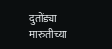दुतोंड्या मारुतीच्या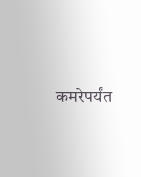कमरेपर्यंत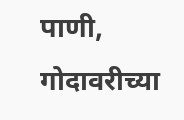पाणी, गोदावरीच्या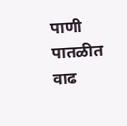पाणी पातळीत वाढ